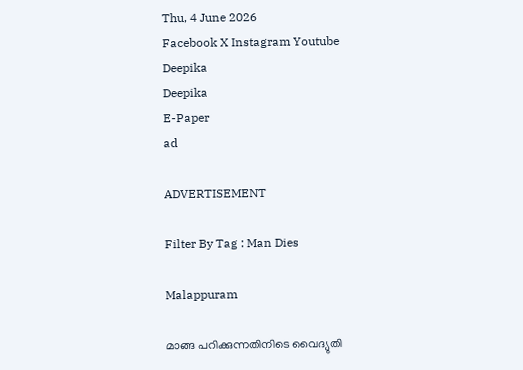Thu, 4 June 2026
Facebook X Instagram Youtube
Deepika
Deepika
E-Paper
ad

ADVERTISEMENT

Filter By Tag : Man Dies

Malappuram

മാങ്ങ പറിക്കുന്നതിനിടെ വൈദ്യുതി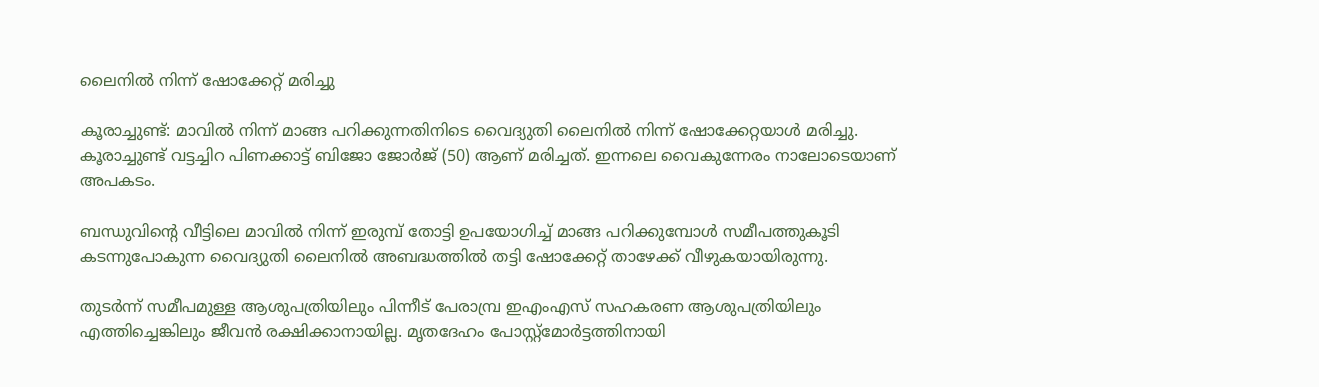ലൈനിൽ നിന്ന് ഷോക്കേറ്റ് മരിച്ചു

കൂരാച്ചുണ്ട്: മാവിൽ നിന്ന് മാങ്ങ പറിക്കുന്നതിനിടെ വൈദ്യുതി ലൈനിൽ നിന്ന് ഷോക്കേറ്റയാൾ മരിച്ചു. കൂരാച്ചുണ്ട് വട്ടച്ചിറ പിണക്കാട്ട് ബിജോ ജോർജ് (50) ആണ് മരിച്ചത്. ഇന്നലെ വൈകുന്നേരം നാലോടെയാണ് അപകടം.

ബന്ധുവിന്‍റെ വീട്ടിലെ മാവിൽ നിന്ന് ഇരുമ്പ് തോട്ടി ഉപയോഗിച്ച് മാങ്ങ പറിക്കുമ്പോൾ സമീപത്തുകൂടി കടന്നുപോകുന്ന വൈദ്യുതി ലൈനിൽ അബദ്ധത്തിൽ തട്ടി ഷോക്കേറ്റ് താഴേക്ക് വീഴുകയായിരുന്നു.

തുടർന്ന് സമീപമുള്ള ആശുപത്രിയിലും പിന്നീട് പേരാമ്പ്ര ഇഎംഎസ് സഹകരണ ആശുപത്രിയിലും എത്തിച്ചെങ്കിലും ജീവൻ രക്ഷിക്കാനായില്ല. മൃതദേഹം പോസ്റ്റ്മോർട്ടത്തിനായി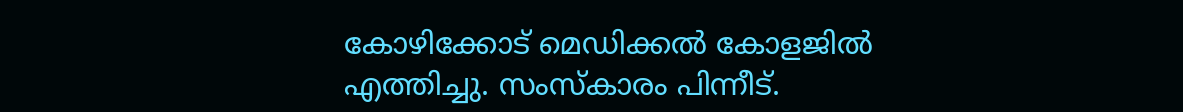കോഴിക്കോട് മെഡിക്കൽ കോളജിൽ എത്തിച്ചു. സംസ്‌കാരം പിന്നീട്.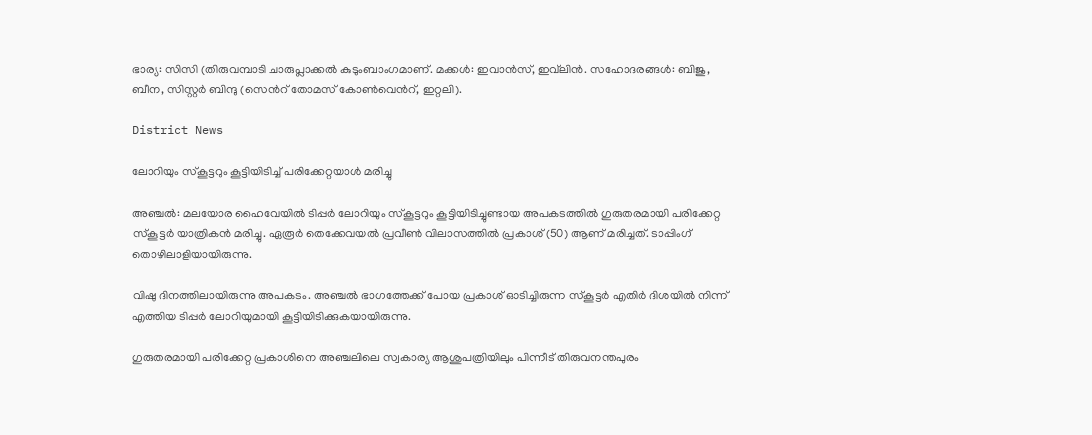ഭാര്യ: സിസി (തിരുവമ്പാടി ചാരുപ്ലാക്കൽ കുടുംബാംഗമാണ്. മക്കൾ: ഇവാൻസ്, ഇവ്‌ലിൻ. സഹോദരങ്ങൾ: ബിജു, ബീന, സിസ്റ്റർ ബിന്ദു (സെന്‍റ് തോമസ് കോൺവെന്‍റ്, ഇറ്റലി).

District News

ലോറിയും സ്‌കൂട്ടറും കൂട്ടിയിടിച്ച് പരിക്കേറ്റയാള്‍ മരിച്ചു

അഞ്ചല്‍: മലയോര ഹൈവേയില്‍ ടിപ്പര്‍ ലോറിയും സ്‌കൂട്ടറും കൂട്ടിയിടിച്ചുണ്ടായ അപകടത്തില്‍ ഗുരുതരമായി പരിക്കേറ്റ സ്‌കൂട്ടര്‍ യാത്രികന്‍ മരിച്ചു. ഏരൂര്‍ തെക്കേവയല്‍ പ്രവീണ്‍ വിലാസത്തില്‍ പ്രകാശ് (50) ആണ് മരിച്ചത്. ടാപ്പിംഗ് തൊഴിലാളിയായിരുന്നു.

വിഷു ദിനത്തിലായിരുന്നു അപകടം. അഞ്ചല്‍ ഭാഗത്തേക്ക് പോയ പ്രകാശ് ഓടിച്ചിരുന്ന സ്‌കൂട്ടര്‍ എതിര്‍ ദിശയില്‍ നിന്ന് എത്തിയ ടിപ്പര്‍ ലോറിയുമായി കൂട്ടിയിടിക്കുകയായിരുന്നു.

ഗുരുതരമായി പരിക്കേറ്റ പ്രകാശിനെ അഞ്ചലിലെ സ്വകാര്യ ആശുപത്രിയിലും പിന്നീട് തിരുവനന്തപുരം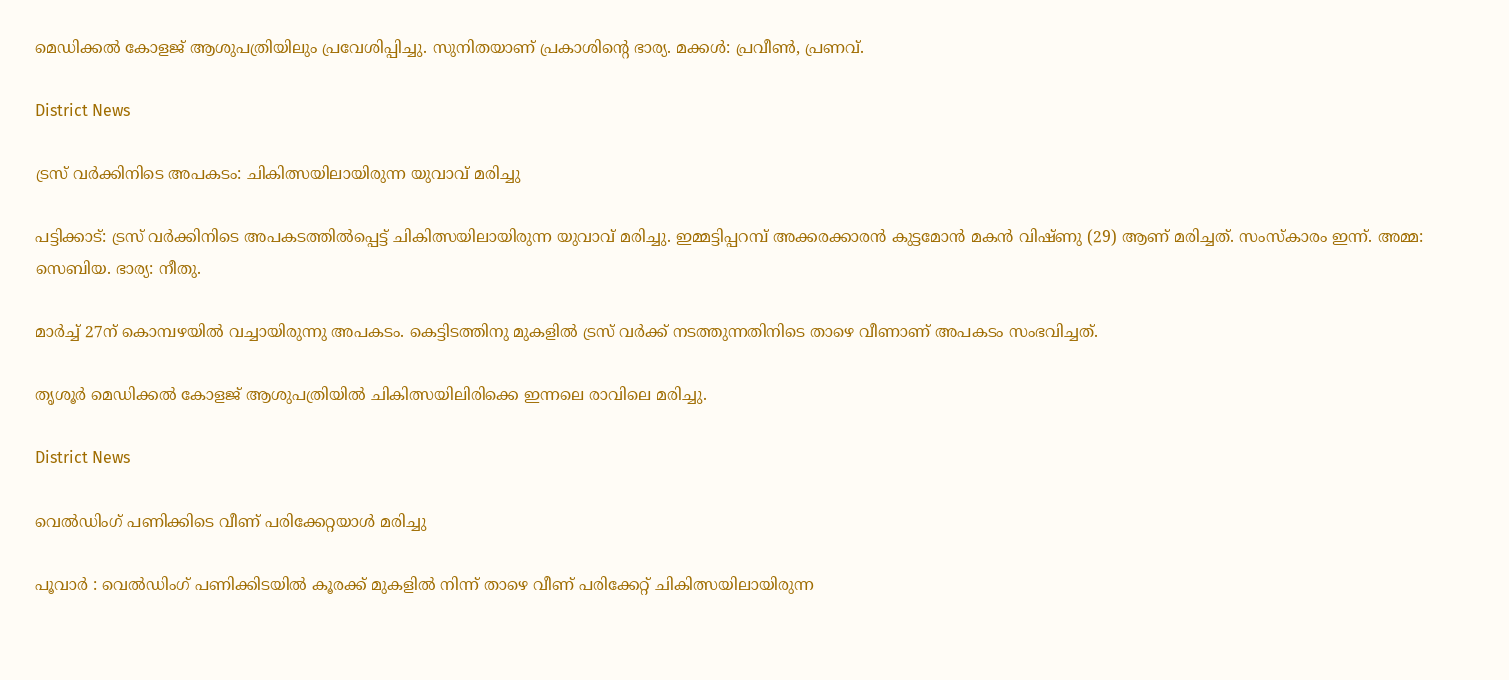മെഡിക്കല്‍ കോളജ് ആശുപത്രിയിലും പ്രവേശിപ്പിച്ചു. സുനിതയാണ് പ്രകാശിന്‍റെ ഭാര്യ. മക്കൾ: പ്രവീണ്‍, പ്രണവ്.

District News

ട്രസ് വർക്കിനിടെ അപകടം: ചികിത്സയിലായിരുന്ന യുവാവ് മരിച്ചു

പട്ടിക്കാട്: ട്രസ് വർക്കിനിടെ അപകടത്തിൽപ്പെട്ട് ചികിത്സയിലായിരുന്ന യുവാവ് മരിച്ചു. ഇമ്മട്ടിപ്പറമ്പ് അക്കരക്കാരൻ കുട്ടമോൻ മകൻ വിഷ്ണു (29) ആണ് മരിച്ചത്. സംസ്‌കാരം ഇന്ന്. അമ്മ: സെബിയ. ഭാര്യ: നീതു.

മാർച്ച് 27ന് കൊമ്പഴയിൽ വച്ചായിരുന്നു അപകടം. കെട്ടിടത്തിനു മുകളിൽ ട്രസ് വർക്ക് നടത്തുന്നതിനിടെ താഴെ വീണാണ് അപകടം സംഭവിച്ചത്.

തൃശൂർ മെഡിക്കൽ കോളജ് ആശുപത്രിയിൽ ചികിത്സയിലിരിക്കെ ഇന്നലെ രാവിലെ മരിച്ചു.

District News

വെൽഡിംഗ് പണിക്കിടെ വീണ് പരിക്കേറ്റയാൾ മരിച്ചു

പൂവാർ : വെൽഡിംഗ് പണിക്കിടയിൽ കൂരക്ക് മുകളിൽ നിന്ന് താഴെ വീണ് പരിക്കേറ്റ് ചികിത്സയിലായിരുന്ന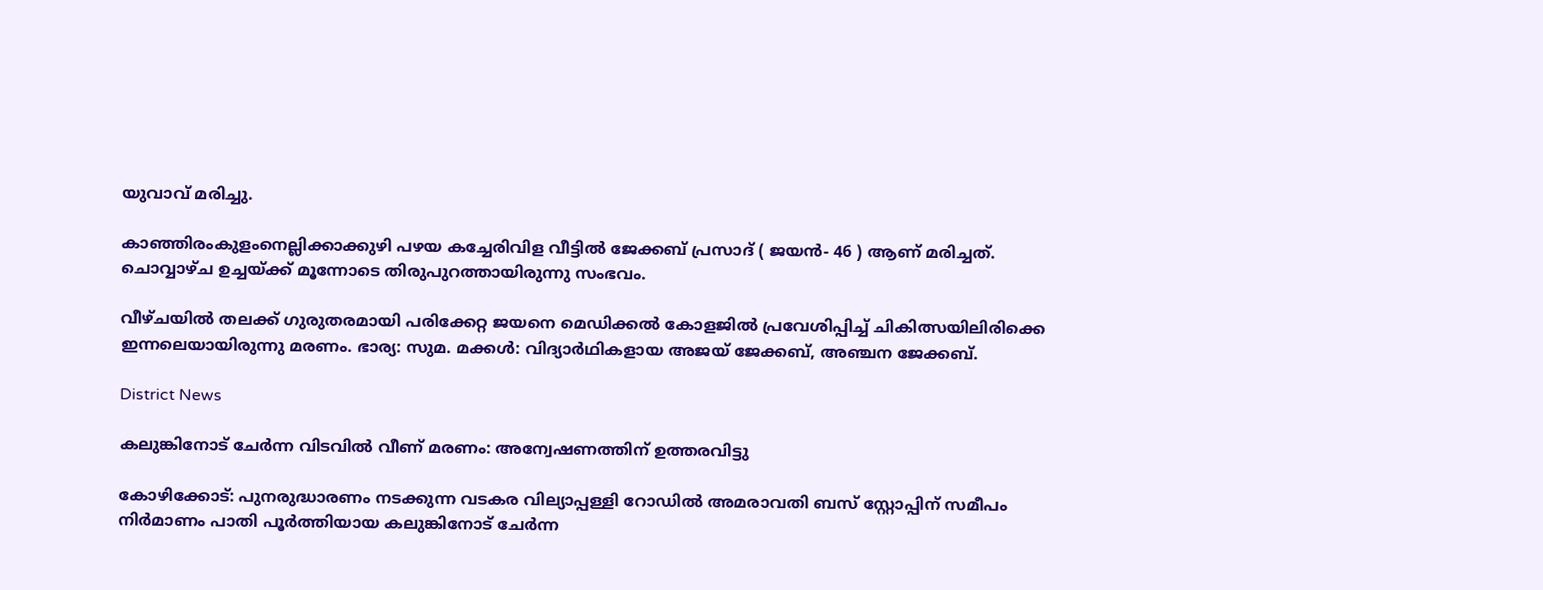യുവാവ് മരിച്ചു.

കാഞ്ഞിരംകുളംനെല്ലിക്കാക്കുഴി പഴയ കച്ചേരിവിള വീട്ടിൽ ജേക്കബ് പ്രസാദ് ( ജയൻ- 46 ) ആണ് മരിച്ചത്. ചൊവ്വാഴ്ച ഉച്ചയ്ക്ക് മൂന്നോടെ തിരുപുറത്തായിരുന്നു സംഭവം.

വീഴ്ചയിൽ തലക്ക് ഗുരുതരമായി പരിക്കേറ്റ ജയനെ മെഡിക്കൽ കോളജിൽ പ്രവേശിപ്പിച്ച് ചികിത്സയിലിരിക്കെ ഇന്നലെയായിരുന്നു മരണം. ഭാര്യ: സുമ. മക്കൾ: വിദ്യാർഥികളായ അജയ് ജേക്കബ്, അഞ്ചന ജേക്കബ്.

District News

കലുങ്കിനോട് ചേർന്ന വിടവിൽ വീണ് മരണം: അന്വേഷണത്തിന് ഉത്തരവിട്ടു

കോഴിക്കോട്: പുനരുദ്ധാരണം നടക്കുന്ന വടകര വില്യാപ്പള്ളി റോഡിൽ അമരാവതി ബസ് സ്റ്റോപ്പിന് സമീപം നിർമാണം പാതി പൂർത്തിയായ കലുങ്കിനോട് ചേർന്ന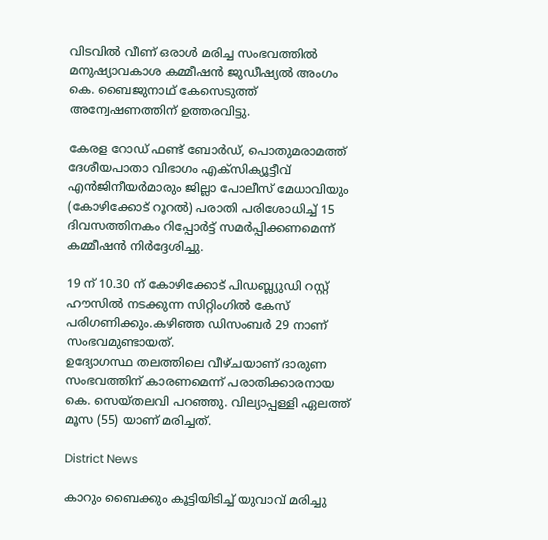വിടവിൽ വീണ് ഒരാൾ മരിച്ച സംഭവത്തിൽ മനുഷ്യാവകാശ കമ്മീഷൻ ജുഡീഷ്യൽ അംഗം കെ. ബൈജുനാഥ് കേസെടുത്ത് അന്വേഷണത്തിന് ഉത്തരവിട്ടു.

കേരള റോഡ് ഫണ്ട് ബോർഡ്, പൊതുമരാമത്ത് ദേശീയപാതാ വിഭാഗം എക്സിക്യൂട്ടീവ് എൻജിനീയർമാരും ജില്ലാ പോലീസ് മേധാവിയും (കോഴിക്കോട് റൂറൽ) പരാതി പരിശോധിച്ച് 15 ദിവസത്തിനകം റിപ്പോർട്ട് സമർപ്പിക്കണമെന്ന് കമ്മീഷൻ നിർദ്ദേശിച്ചു.

19 ന് 10.30 ന് കോഴിക്കോട് പിഡബ്ല്യുഡി റസ്റ്റ് ഹൗസിൽ നടക്കുന്ന സിറ്റിംഗിൽ കേസ് പരിഗണിക്കും.കഴിഞ്ഞ ഡിസംബർ 29 നാണ് സംഭവമുണ്ടായത്.
ഉദ്യോഗസ്ഥ തലത്തിലെ വീഴ്ചയാണ് ദാരുണ സംഭവത്തിന് കാരണമെന്ന് പരാതിക്കാരനായ കെ. സെയ്തലവി പറഞ്ഞു. വില്യാപ്പള്ളി ഏലത്ത് മൂസ (55) യാണ് മരിച്ചത്.

District News

കാറും ബൈക്കും കൂട്ടിയിടിച്ച് യുവാവ് മരിച്ചു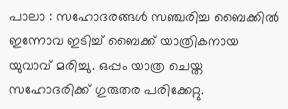പാലാ : സഹോദരങ്ങൾ സഞ്ചരിച്ച ബൈക്കിൽ ഇന്നോവ ഇടിച്ച് ബൈക്ക് യാത്രികനായ യുവാവ് മരിച്ചു. ഒപ്പം യാത്ര ചെയ്ത സഹോദരിക്ക് ഗുരുതര പരിക്കേറ്റു.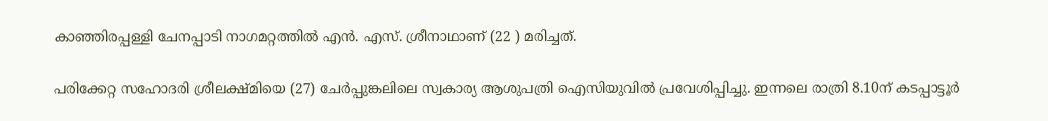കാഞ്ഞിരപ്പള്ളി ചേനപ്പാടി നാഗമറ്റത്തിൽ എൻ. എസ്. ശ്രീനാഥാണ് (22 ) മരിച്ചത്.

പരിക്കേറ്റ സഹോദരി ശ്രീലക്ഷ്മിയെ (27) ചേർപ്പുങ്കലിലെ സ്വകാര്യ ആശുപത്രി ഐസിയുവിൽ പ്രവേശിപ്പിച്ചു. ഇന്നലെ രാത്രി 8.10ന് കടപ്പാട്ടൂർ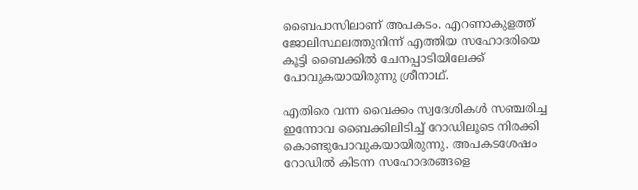ബൈപാസിലാണ് അപകടം. എറണാകുളത്ത് ജോലിസ്ഥലത്തുനിന്ന് എത്തിയ സഹോദരിയെ കൂട്ടി ബൈക്കിൽ ചേനപ്പാടിയിലേക്ക് പോവുകയായിരുന്നു ശ്രീനാഥ്.

എതിരെ വന്ന വൈക്കം സ്വദേശികൾ സഞ്ചരിച്ച ഇന്നോവ ബൈക്കിലിടിച്ച് റോഡിലൂടെ നിരക്കി കൊണ്ടുപോവുകയായിരുന്നു. അപകടശേഷം റോഡിൽ കിടന്ന സഹോദരങ്ങളെ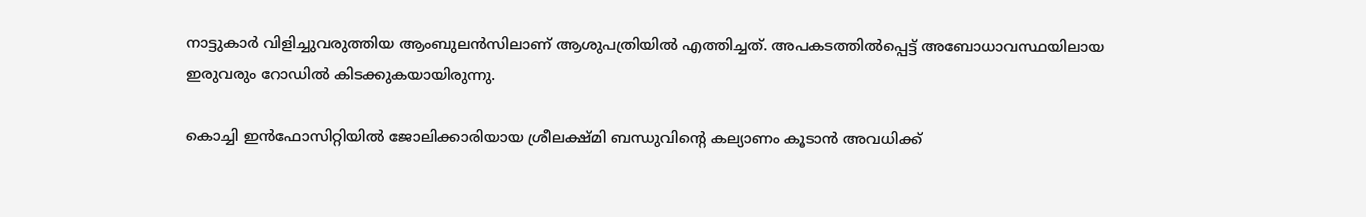നാട്ടുകാർ വിളിച്ചുവരുത്തിയ ആംബുലൻസിലാണ് ആശുപത്രിയിൽ എത്തിച്ചത്. അപകടത്തിൽപ്പെട്ട് അബോധാവസ്ഥയിലായ ഇരുവരും റോഡിൽ കിടക്കുകയായിരുന്നു.

കൊച്ചി ഇൻഫോസിറ്റിയിൽ ജോലിക്കാരിയായ ശ്രീലക്ഷ്മി ബന്ധുവിന്‍റെ കല്യാണം കൂടാൻ അവധിക്ക്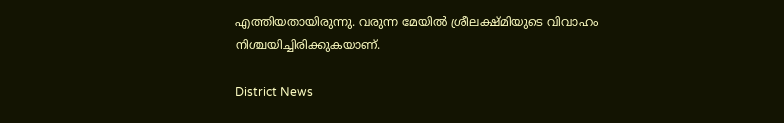എത്തിയതായിരുന്നു. വരുന്ന മേയിൽ ശ്രീലക്ഷ്മിയുടെ വിവാഹം നിശ്ചയിച്ചിരിക്കുകയാണ്.

District News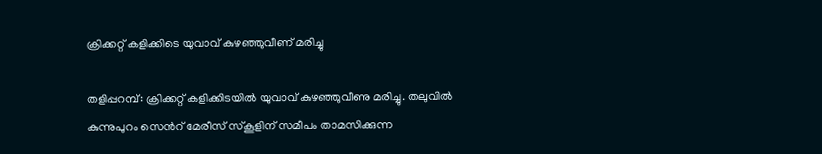ക്രിക്കറ്റ് കളിക്കിടെ യുവാവ് കുഴഞ്ഞുവീണ് മരിച്ചു

തളിപ്പറമ്പ്: ക്രിക്കറ്റ് കളിക്കിടയില്‍ യുവാവ് കുഴഞ്ഞുവീണു മരിച്ചു. തലുവില്‍ കുന്നുപുറം സെ‌ന്‍റ് മേരീസ് സ്‌കൂളിന് സമീപം താമസിക്കുന്ന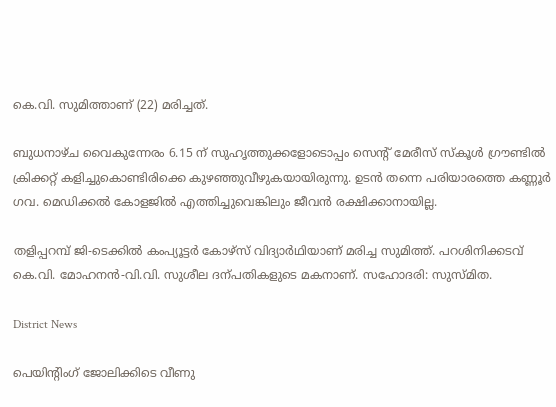കെ.വി. സുമിത്താണ് (22) മരിച്ചത്.

ബുധനാഴ്ച വൈകുന്നേരം 6.15 ന് സുഹൃത്തുക്കളോടൊപ്പം സെന്‍റ് മേരീസ് സ്‌കൂള്‍ ഗ്രൗണ്ടില്‍ ക്രിക്കറ്റ് കളിച്ചുകൊണ്ടിരിക്കെ കുഴഞ്ഞുവീഴുകയായിരുന്നു. ഉടന്‍ തന്നെ പരിയാരത്തെ കണ്ണൂര്‍ ഗവ. മെഡിക്കല്‍ കോളജില്‍ എത്തിച്ചുവെങ്കിലും ജീവൻ രക്ഷിക്കാനായില്ല.

തളിപ്പറമ്പ് ജി-ടെക്കില്‍ കംപ്യൂട്ടര്‍ കോഴ്‌സ് വിദ്യാര്‍ഥിയാണ് മരിച്ച സുമിത്ത്. പറശിനിക്കടവ് കെ.വി. മോഹനൻ-വി.വി. സുശീല ദന്പതികളുടെ മകനാണ്. സഹോദരി: സുസ്മിത.

District News

പെയിന്‍റിംഗ് ജോലിക്കിടെ വീണു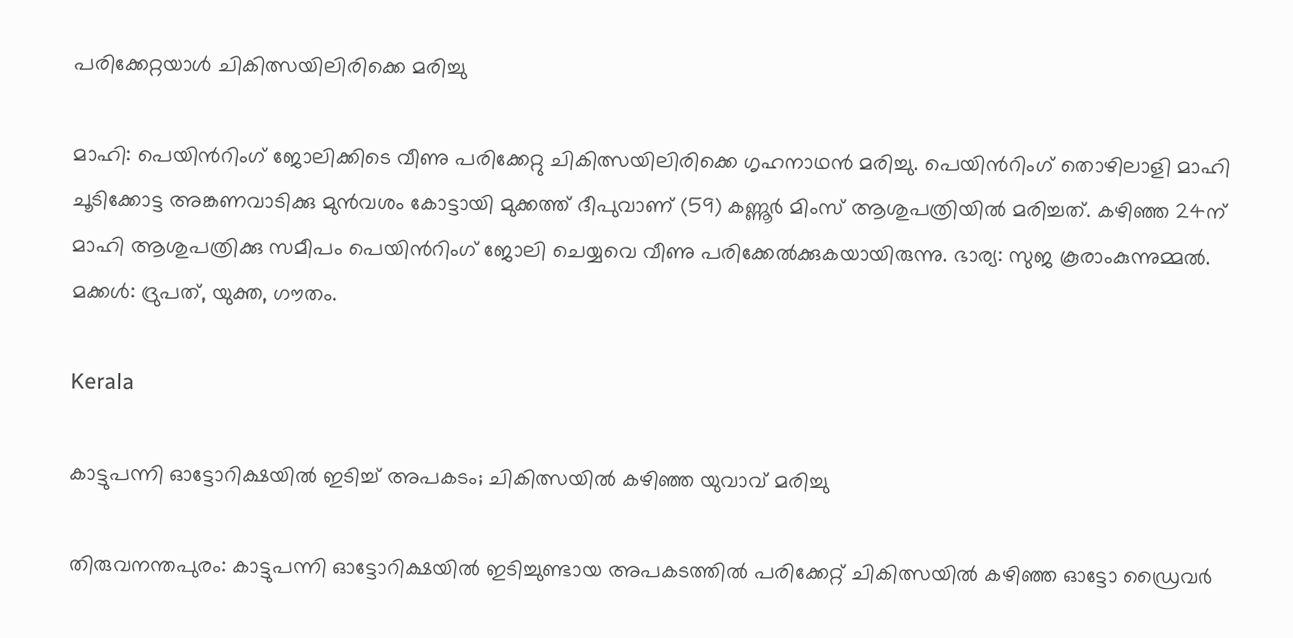പരിക്കേറ്റയാൾ ചികിത്സയിലിരിക്കെ മരിച്ചു

മാഹി: പെയിന്‍റിംഗ് ജോലിക്കിടെ വീണു പരിക്കേറ്റു ചികിത്സയിലിരിക്കെ ഗൃഹനാഥൻ മരിച്ചു. പെയിന്‍റിംഗ് തൊഴിലാളി മാഹി ചൂടിക്കോട്ട അങ്കണവാടിക്കു മുൻവശം കോട്ടായി മുക്കത്ത് ദീപുവാണ് (59) കണ്ണൂർ മിംസ് ആശുപത്രിയിൽ മരിച്ചത്. കഴിഞ്ഞ 24ന് മാഹി ആശുപത്രിക്കു സമീപം പെയിന്‍റിംഗ് ജോലി ചെയ്യവെ വീണു പരിക്കേൽക്കുകയായിരുന്നു. ഭാര്യ: സുജ കൂരാംകുന്നുമ്മൽ. മക്കൾ: ദ്രുപത്, യുക്ത, ഗൗതം.

Kerala

കാട്ടുപന്നി ഓട്ടോറിക്ഷയിൽ ഇടിച്ച് അപകടം; ചികിത്സയിൽ കഴിഞ്ഞ യുവാവ് മരിച്ചു

തിരുവനന്തപുരം: കാട്ടുപന്നി ഓട്ടോറിക്ഷയിൽ ഇടിച്ചുണ്ടായ അപകടത്തിൽ പരിക്കേറ്റ് ചികിത്സയിൽ കഴിഞ്ഞ ഓട്ടോ ഡ്രൈവർ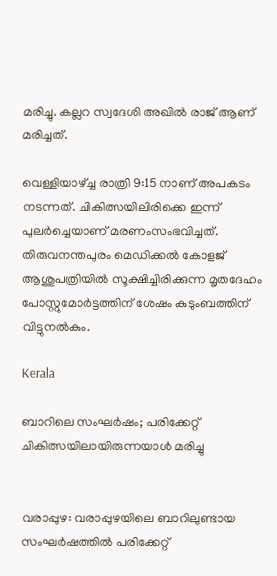മരിച്ചു. കല്ലറ സ്വദേശി അഖിൽ രാജ് ആണ് മരിച്ചത്.

വെള്ളിയാഴ്ച്ച രാത്രി 9:15 നാണ് അപകടം നടന്നത്. ചികിത്സയിലിരിക്കെ ഇന്ന് പുലർച്ചെയാണ് മരണംസംഭവിച്ചത്. തിരുവനന്തപുരം മെഡിക്കൽ കോളജ് ആശുപത്രിയിൽ സൂക്ഷിച്ചിരിക്കുന്ന മൃതദേഹം പോസ്റ്റുമോർട്ടത്തിന് ശേഷം കുടുംബത്തിന് വിട്ടുനൽകും.

Kerala

ബാറിലെ സംഘര്‍ഷം; പരിക്കേറ്റ് ചികിത്സയിലായിരുന്നയാള്‍ മരിച്ചു


വരാപ്പുഴ: വരാപ്പുഴയിലെ ബാറിലുണ്ടായ സംഘര്‍ഷത്തില്‍ പരിക്കേറ്റ്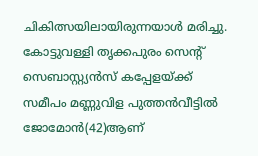ചികിത്സയിലായിരുന്നയാള്‍ മരിച്ചു. കോട്ടുവള്ളി തൃക്കപുരം സെന്‍റ് സെബാസ്റ്റ്യന്‍സ് കപ്പേളയ്ക്ക് സമീപം മണ്ണുവിള പുത്തന്‍വീട്ടില്‍ ജോമോന്‍(42)ആണ്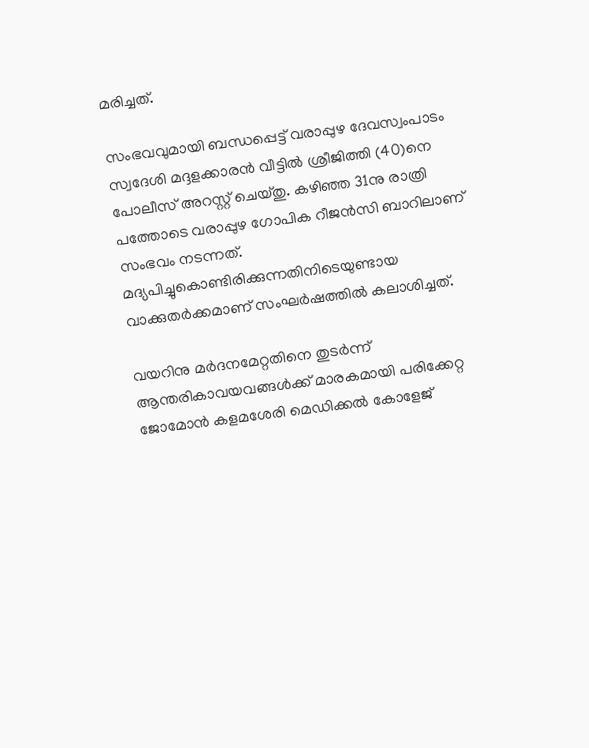മരിച്ചത്.

സംഭവവുമായി ബന്ധപ്പെട്ട് വരാപ്പുഴ ദേവസ്വംപാടം സ്വദേശി മദ്ദളക്കാരന്‍ വീട്ടില്‍ ശ്രീജിത്തി (40)നെ പോലീസ് അറസ്റ്റ് ചെയ്തു. കഴിഞ്ഞ 31നു രാത്രി പത്തോടെ വരാപ്പുഴ ഗോപിക റീജന്‍സി ബാറിലാണ് സംഭവം നടന്നത്. മദ്യപിച്ചുകൊണ്ടിരിക്കുന്നതിനിടെയുണ്ടായ വാക്കുതര്‍ക്കമാണ് സംഘര്‍ഷത്തില്‍ കലാശിച്ചത്.

വയറിനു മര്‍ദനമേറ്റതിനെ തുടര്‍ന്ന് ആന്തരികാവയവങ്ങള്‍ക്ക് മാരകമായി പരിക്കേറ്റ ജോമോന്‍ കളമശേരി മെഡിക്കല്‍ കോളേജ്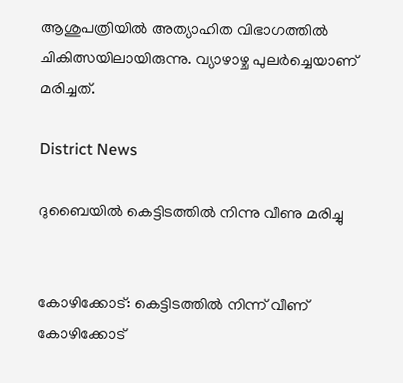ആശുപത്രിയില്‍ അത്യാഹിത വിഭാഗത്തില്‍ ചികിത്സയിലായിരുന്നു. വ്യാഴാഴ്ച പുലര്‍ച്ചെയാണ് മരിച്ചത്.

District News

ദുബൈയില്‍ കെട്ടിടത്തില്‍ നിന്നു വീണു മരിച്ചു


കോഴിക്കോട്: കെട്ടിടത്തില്‍ നിന്ന് വീണ് കോഴിക്കോട്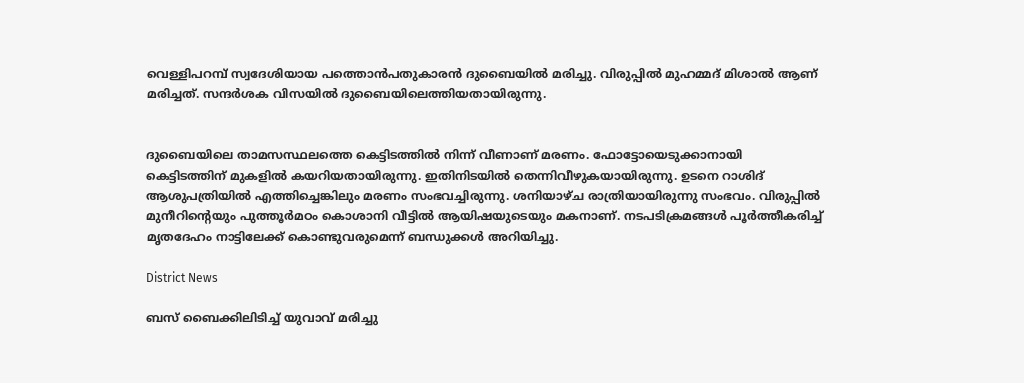വെള്ളിപറമ്പ് സ്വദേശിയായ പത്തൊന്‍പതുകാരന്‍ ദുബൈയില്‍ മരിച്ചു. വിരുപ്പില്‍ മുഹമ്മദ് മിശാല്‍ ആണ് മരിച്ചത്. സന്ദര്‍ശക വിസയില്‍ ദുബൈയിലെത്തിയതായിരുന്നു.


ദുബൈയിലെ താമസസ്ഥലത്തെ കെട്ടിടത്തില്‍ നിന്ന് വീണാണ് മരണം. ഫോട്ടോയെടുക്കാനായി കെട്ടിടത്തിന് മുകളില്‍ കയറിയതായിരുന്നു. ഇതിനിടയില്‍ തെന്നിവീഴുകയായിരുന്നു. ഉടനെ റാശിദ് ആശുപത്രിയില്‍ എത്തിച്ചെങ്കിലും മരണം സംഭവച്ചിരുന്നു. ശനിയാഴ്ച രാത്രിയായിരുന്നു സംഭവം. വിരുപ്പില്‍ മുനീറിന്‍റെയും പുത്തൂര്‍മഠം കൊശാനി വീട്ടില്‍ ആയിഷയുടെയും മകനാണ്. നടപടിക്രമങ്ങള്‍ പൂര്‍ത്തീകരിച്ച് മൃതദേഹം നാട്ടിലേക്ക് കൊണ്ടുവരുമെന്ന് ബന്ധുക്കള്‍ അറിയിച്ചു.

District News

ബസ് ബൈക്കിലിടിച്ച് യുവാവ് മരിച്ചു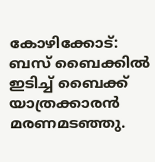കോഴിക്കോട്: ബസ് ബൈക്കില്‍ ഇടിച്ച് ബൈക്ക് യാത്രക്കാരന്‍ മരണമടഞ്ഞു.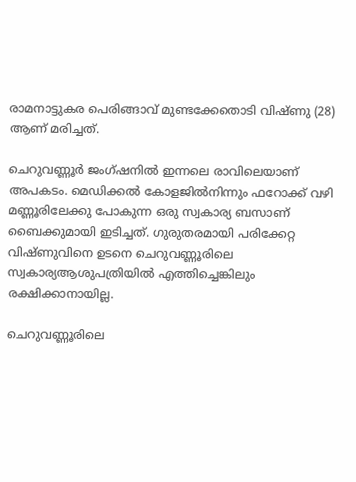രാമനാട്ടുകര പെരിങ്ങാവ് മുണ്ടക്കേതൊടി വിഷ്ണു (28) ആണ് മരിച്ചത്.

ചെറുവണ്ണൂര്‍ ജംഗ്ഷനില്‍ ഇന്നലെ രാവിലെയാണ് അപകടം. മെഡിക്കല്‍ കോളജില്‍നിന്നും ഫറോക്ക് വഴി മണ്ണൂരിലേക്കു പോകുന്ന ഒരു സ്വകാര്യ ബസാണ് ബൈക്കുമായി ഇടിച്ചത്. ഗുരുതരമായി പരിക്കേറ്റ വിഷ്ണുവിനെ ഉടനെ ചെറുവണ്ണൂരിലെ സ്വകാര്യആശുപത്രിയില്‍ എത്തിച്ചെങ്കിലും രക്ഷിക്കാനായില്ല.

ചെറുവണ്ണൂരിലെ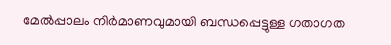മേല്‍പ്പാലം നിര്‍മാണവുമായി ബന്ധപ്പെട്ടുള്ള ഗതാഗത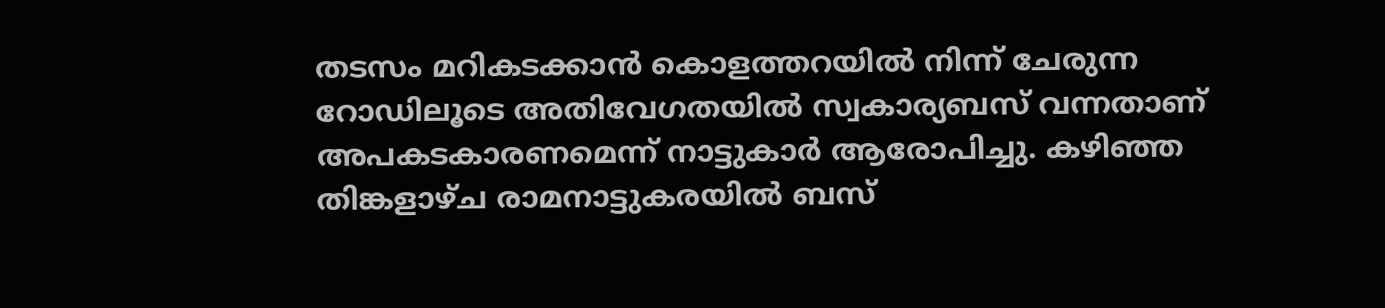തടസം മറികടക്കാന്‍ കൊളത്തറയില്‍ നിന്ന് ചേരുന്ന റോഡിലൂടെ അതിവേഗതയില്‍ സ്വകാര്യബസ് വന്നതാണ് അപകടകാരണമെന്ന് നാട്ടുകാര്‍ ആരോപിച്ചു. കഴിഞ്ഞ തിങ്കളാഴ്ച രാമനാട്ടുകരയില്‍ ബസ്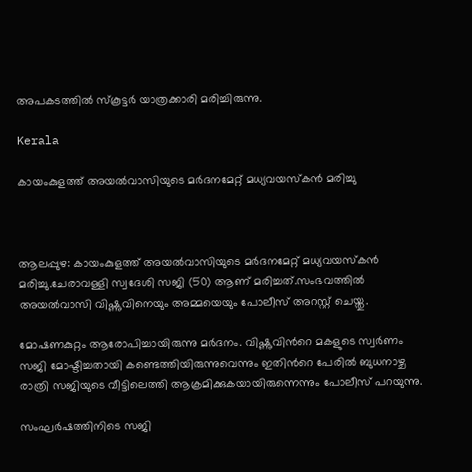അപകടത്തില്‍ സ്‌കൂട്ടര്‍ യാത്രക്കാരി മരിച്ചിരുന്നു.

Kerala

കായംകുളത്ത് അയൽവാസിയുടെ മർദനമേറ്റ് മധ്യവയസ്കൻ മരിച്ചു



ആലപ്പുഴ: കായംകുളത്ത് അയൽവാസിയുടെ മർദനമേറ്റ് മധ്യവയസ്കൻ മരിച്ചു.ചേരാവള്ളി സ്വദേശി സജി (50) ആണ് മരിച്ചത്.സംഭവത്തില്‍ അയൽവാസി വിഷ്ണുവിനെയും അമ്മയെയും പോലീസ് അറസ്റ്റ് ചെയ്തു.

മോഷണകുറ്റം ആരോപിച്ചായിരുന്നു മർദനം. വിഷ്ണുവിന്‍റെ മകളുടെ സ്വർണം സജി മോഷ്ടിച്ചതായി കണ്ടെത്തിയിരുന്നുവെന്നും ഇതിന്‍റെ പേരിൽ ബുധനാഴ്ച രാത്രി സജിയുടെ വീട്ടിലെത്തി ആക്രമിക്കുകയായിരുന്നെന്നും പോലീസ് പറയുന്നു.

സംഘർഷത്തിനിടെ സജി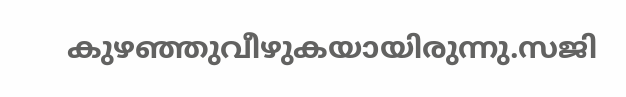കുഴഞ്ഞുവീഴുകയായിരുന്നു.സജി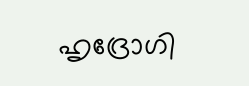ഹൃദ്രോഗി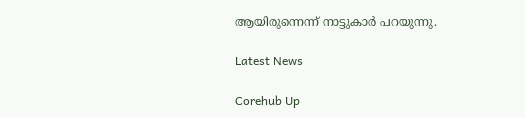ആയിരുന്നെന്ന് നാട്ടുകാര്‍ പറയുന്നു.

Latest News

Corehub Up